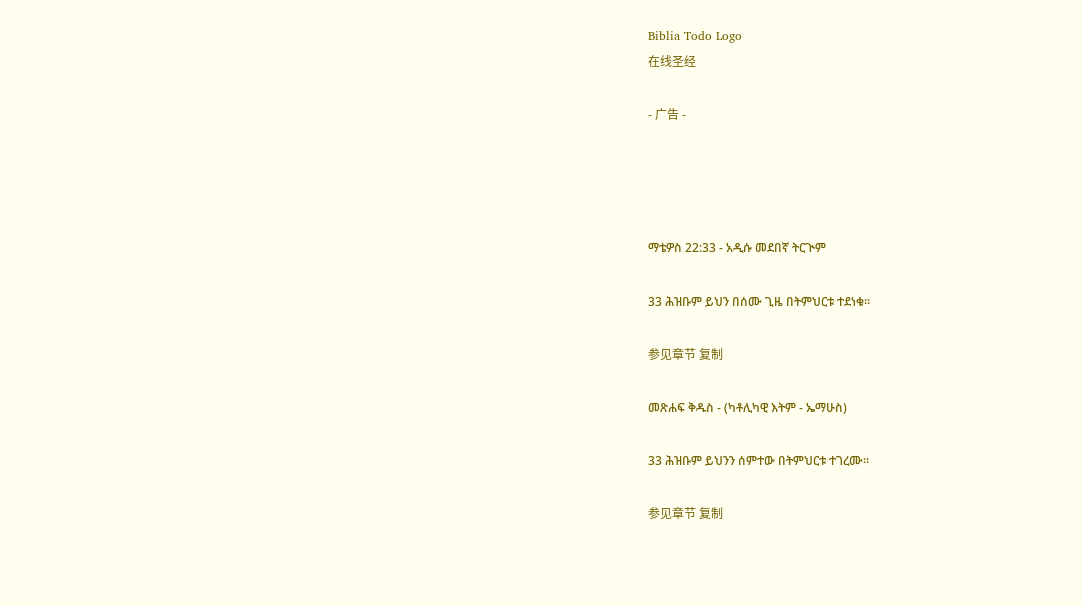Biblia Todo Logo
在线圣经

- 广告 -




ማቴዎስ 22:33 - አዲሱ መደበኛ ትርጒም

33 ሕዝቡም ይህን በሰሙ ጊዜ በትምህርቱ ተደነቁ።

参见章节 复制

መጽሐፍ ቅዱስ - (ካቶሊካዊ እትም - ኤማሁስ)

33 ሕዝቡም ይህንን ሰምተው በትምህርቱ ተገረሙ።

参见章节 复制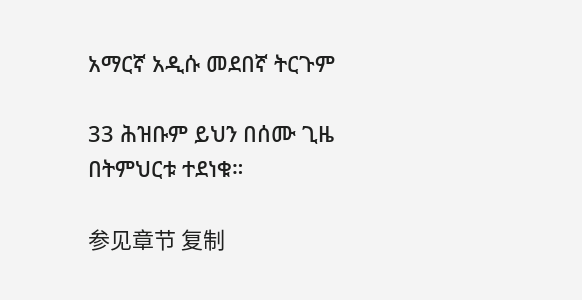አማርኛ አዲሱ መደበኛ ትርጉም

33 ሕዝቡም ይህን በሰሙ ጊዜ በትምህርቱ ተደነቁ።

参见章节 复制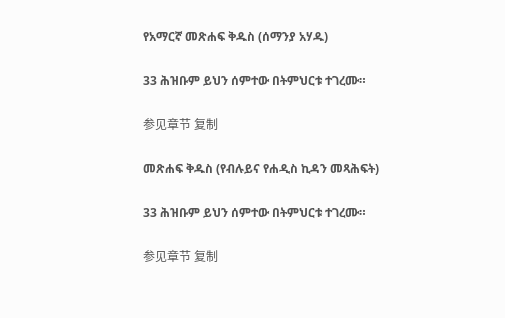የአማርኛ መጽሐፍ ቅዱስ (ሰማንያ አሃዱ)

33 ሕዝቡም ይህን ሰምተው በትምህርቱ ተገረሙ።

参见章节 复制

መጽሐፍ ቅዱስ (የብሉይና የሐዲስ ኪዳን መጻሕፍት)

33 ሕዝቡም ይህን ሰምተው በትምህርቱ ተገረሙ።

参见章节 复制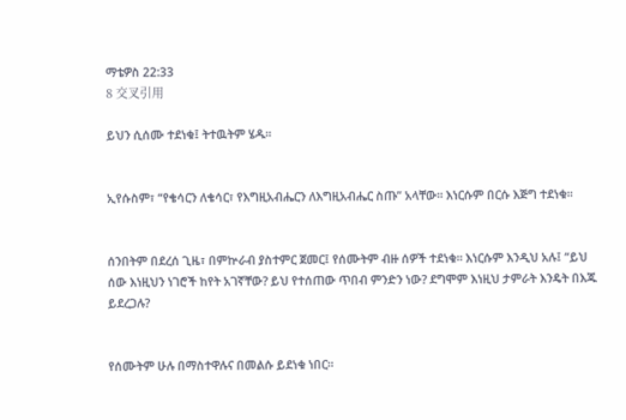ማቴዎስ 22:33
8 交叉引用

ይህን ሲሰሙ ተደነቁ፤ ትተዉትም ሄዱ።


ኢየሱስም፣ “የቄሳርን ለቄሳር፣ የእግዚአብሔርን ለእግዚአብሔር ስጡ” አላቸው። እነርሱም በርሱ እጅግ ተደነቁ።


ሰንበትም በደረሰ ጊዜ፣ በምኵራብ ያስተምር ጀመር፤ የሰሙትም ብዙ ሰዎች ተደነቁ። እነርሱም እንዲህ አሉ፤ “ይህ ሰው እነዚህን ነገሮች ከየት አገኛቸው? ይህ የተሰጠው ጥበብ ምንድን ነው? ደግሞም እነዚህ ታምራት እንዴት በእጁ ይደረጋሉ?


የሰሙትም ሁሉ በማስተዋሉና በመልሱ ይደነቁ ነበር።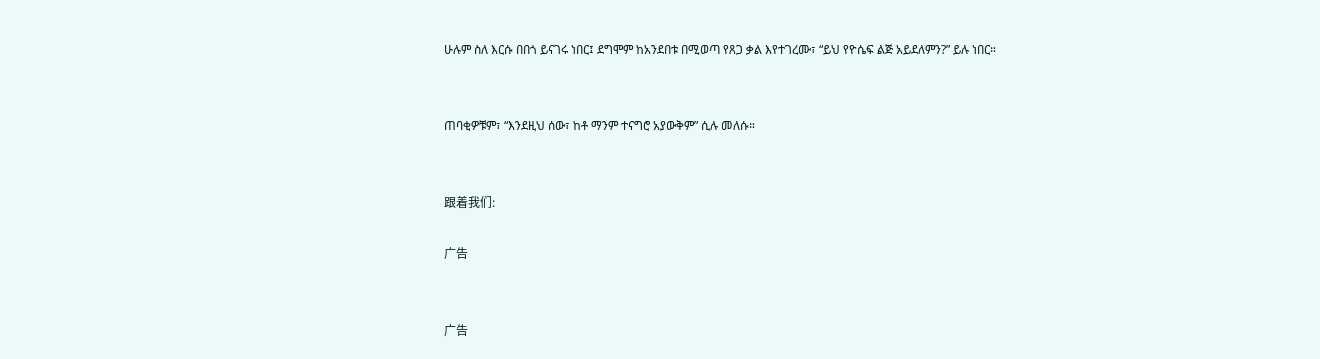ሁሉም ስለ እርሱ በበጎ ይናገሩ ነበር፤ ደግሞም ከአንደበቱ በሚወጣ የጸጋ ቃል እየተገረሙ፣ “ይህ የዮሴፍ ልጅ አይደለምን?” ይሉ ነበር።


ጠባቂዎቹም፣ “እንደዚህ ሰው፣ ከቶ ማንም ተናግሮ አያውቅም” ሲሉ መለሱ።


跟着我们:

广告


广告